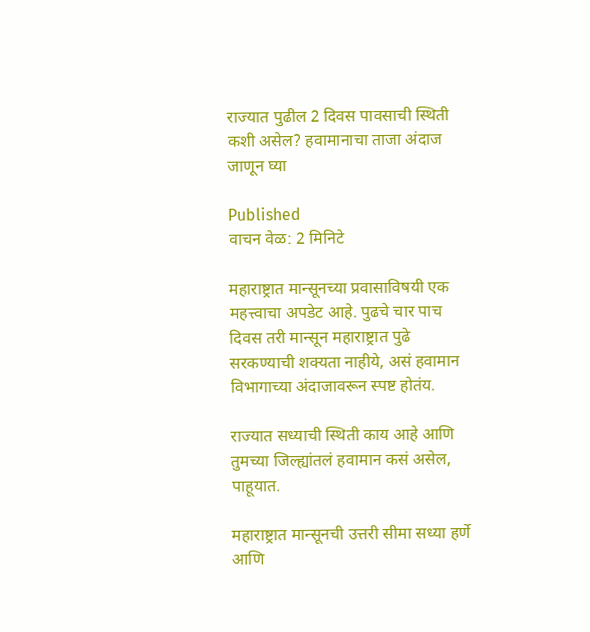राज्यात पुढील 2 दिवस पावसाची स्थिती कशी असेल? हवामानाचा ताजा अंदाज जाणून घ्या

Published
वाचन वेळ: 2 मिनिटे

महाराष्ट्रात मान्सूनच्या प्रवासाविषयी एक महत्त्वाचा अपडेट आहे. पुढचे चार पाच दिवस तरी मान्सून महाराष्ट्रात पुढे सरकण्याची शक्यता नाहीये, असं हवामान विभागाच्या अंदाजावरून स्पष्ट होतंय.

राज्यात सध्याची स्थिती काय आहे आणि तुमच्या जिल्ह्यांतलं हवामान कसं असेल, पाहूयात.

महाराष्ट्रात मान्सूनची उत्तरी सीमा सध्या हर्णे आणि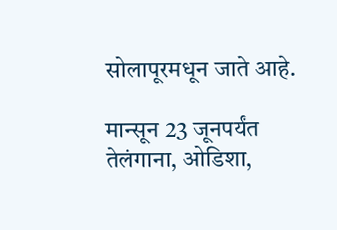सोलापूरमधून जाते आहे.

मान्सून 23 जूनपर्यंत तेलंगाना, ओडिशा,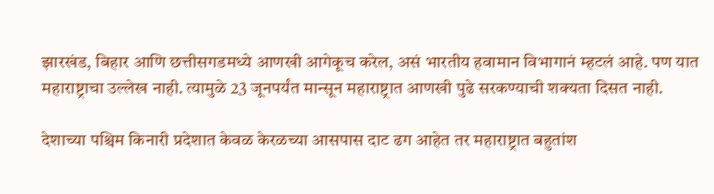झारखंड, बिहार आणि छत्तीसगडमध्ये आणखी आगेकूच करेल, असं भारतीय हवामान विभागानं म्हटलं आहे. पण यात महाराष्ट्राचा उल्लेख नाही. त्यामुळे 23 जूनपर्यंत मान्सून महाराष्ट्रात आणखी पुढे सरकण्याची शक्यता दिसत नाही.

देशाच्या पश्चिम किनारी प्रदेशात केवळ केरळच्या आसपास दाट ढग आहेत तर महाराष्ट्रात बहुतांश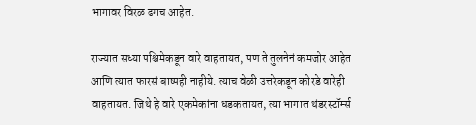भागावर विरळ ढगच आहेत.

राज्यात सध्या पश्चिमेकडून वारे वाहतायत, पण ते तुलनेनं कमजोर आहेत आणि त्यात फारसं बाष्पही नाहीये. त्याच वेळी उत्तरेकडून कोरडे वारेही वाहतायत. जिथे हे वारे एकमेकांना धडकतायत, त्या भागात थंडरस्टॉर्म्स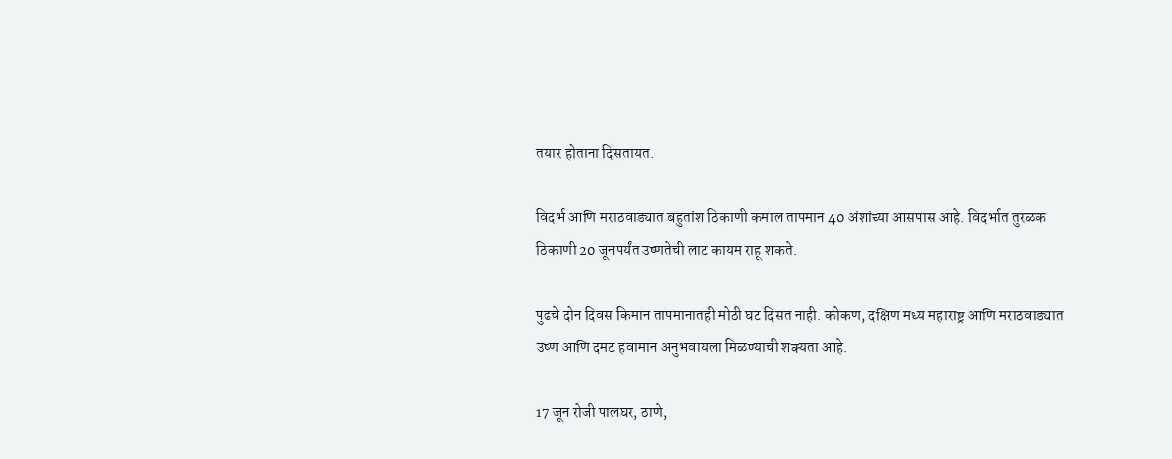तयार होताना दिसतायत.

विदर्भ आणि मराठवाड्यात बहुतांश ठिकाणी कमाल तापमान 40 अंशांच्या आसपास आहे. विदर्भात तुरळक ठिकाणी 20 जूनपर्यंत उष्णतेची लाट कायम राहू शकते.

पुढचे दोन दिवस किमान तापमानातही मोठी घट दिसत नाही. कोकण, दक्षिण मध्य महाराष्ट्र आणि मराठवाड्यात उष्ण आणि दमट हवामान अनुभवायला मिळण्याची शक्यता आहे.

17 जून रोजी पालघर, ठाणे,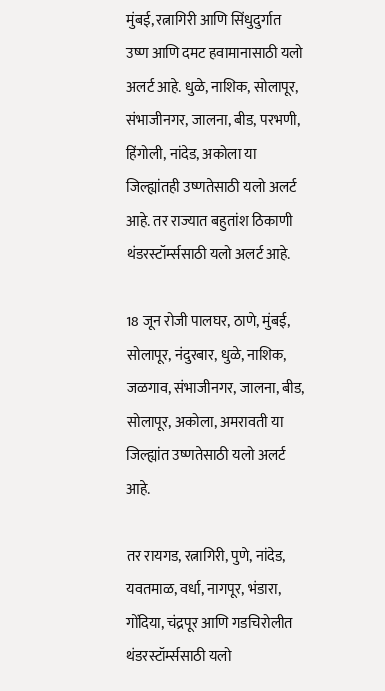मुंबई, रत्नागिरी आणि सिंधुदुर्गात उष्ण आणि दमट हवामानासाठी यलो अलर्ट आहे. धुळे, नाशिक, सोलापूर, संभाजीनगर, जालना, बीड, परभणी, हिंगोली, नांदेड, अकोला या जिल्ह्यांतही उष्णतेसाठी यलो अलर्ट आहे. तर राज्यात बहुतांश ठिकाणी थंडरस्टॉर्म्ससाठी यलो अलर्ट आहे.

18 जून रोजी पालघर, ठाणे, मुंबई, सोलापूर, नंदुरबार, धुळे, नाशिक, जळगाव, संभाजीनगर, जालना, बीड, सोलापूर, अकोला, अमरावती या जिल्ह्यांत उष्णतेसाठी यलो अलर्ट आहे.

तर रायगड, रत्नागिरी, पुणे, नांदेड, यवतमाळ, वर्धा, नागपूर, भंडारा, गोंदिया, चंद्रपूर आणि गडचिरोलीत थंडरस्टॉर्म्ससाठी यलो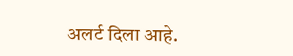अलर्ट दिला आहे.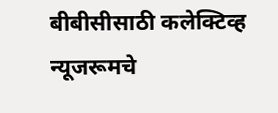बीबीसीसाठी कलेक्टिव्ह न्यूजरूमचे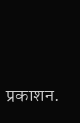प्रकाशन.